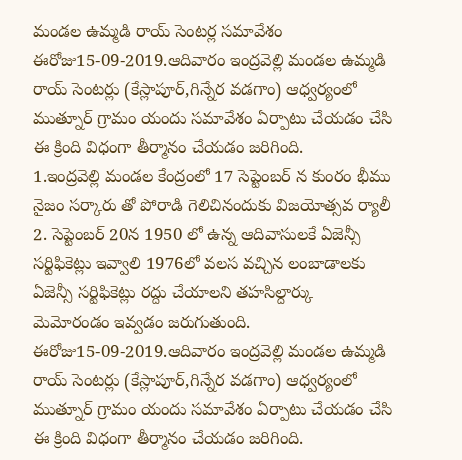మండల ఉమ్మడి రాయ్ సెంటర్ల సమావేశం
ఈరోజు15-09-2019.ఆదివారం ఇంద్రవెల్లి మండల ఉమ్మడి రాయ్ సెంటర్లు (కేస్లాపూర్,గిన్నేర వడగాం) ఆధ్వర్యంలో ముత్నూర్ గ్రామం యందు సమావేశం ఏర్పాటు చేయడం చేసి ఈ క్రింది విధంగా తీర్మానం చేయడం జరిగింది.
1.ఇంద్రవెల్లి మండల కేంద్రంలో 17 సెప్టెంబర్ న కుంరం భీము నైజం సర్కారు తో పోరాడి గెలిచినందుకు విజయోత్సవ ర్యాలీ
2. సెప్టెంబర్ 20న 1950 లో ఉన్న ఆదివాసులకే ఏజెన్సీ సర్టిఫికెట్లు ఇవ్వాలి 1976లో వలస వచ్చిన లంబాడాలకు ఏజెన్సీ సర్టిఫికెట్లు రద్దు చేయాలని తహసిల్దార్కు మెమోరండం ఇవ్వడం జరుగుతుంది.
ఈరోజు15-09-2019.ఆదివారం ఇంద్రవెల్లి మండల ఉమ్మడి రాయ్ సెంటర్లు (కేస్లాపూర్,గిన్నేర వడగాం) ఆధ్వర్యంలో ముత్నూర్ గ్రామం యందు సమావేశం ఏర్పాటు చేయడం చేసి ఈ క్రింది విధంగా తీర్మానం చేయడం జరిగింది.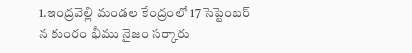1.ఇంద్రవెల్లి మండల కేంద్రంలో 17 సెప్టెంబర్ న కుంరం భీము నైజం సర్కారు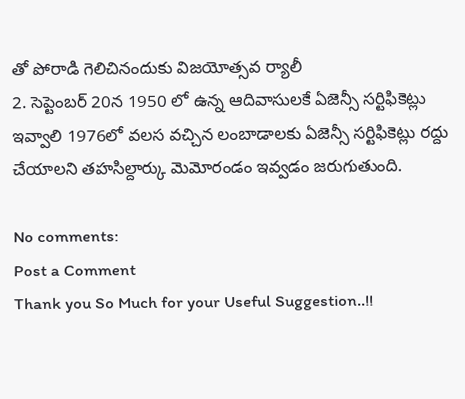తో పోరాడి గెలిచినందుకు విజయోత్సవ ర్యాలీ
2. సెప్టెంబర్ 20న 1950 లో ఉన్న ఆదివాసులకే ఏజెన్సీ సర్టిఫికెట్లు ఇవ్వాలి 1976లో వలస వచ్చిన లంబాడాలకు ఏజెన్సీ సర్టిఫికెట్లు రద్దు చేయాలని తహసిల్దార్కు మెమోరండం ఇవ్వడం జరుగుతుంది.

No comments:
Post a Comment
Thank you So Much for your Useful Suggestion..!!